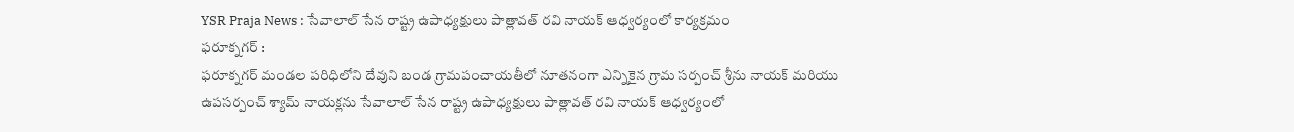YSR Praja News : సేవాలాల్ సేన రాష్ట్ర ఉపాధ్యక్షులు పాత్లావత్ రవి నాయక్ ఆధ్వర్యంలో కార్యక్రమం
ఫరూక్నగర్ :
ఫరూక్నగర్ మండల పరిధిలోని దేవుని బండ గ్రామపంచాయతీలో నూతనంగా ఎన్నికైన గ్రామ సర్పంచ్ శ్రీను నాయక్ మరియు ఉపసర్పంచ్ శ్యామ్ నాయక్లను సేవాలాల్ సేన రాష్ట్ర ఉపాధ్యక్షులు పాత్లావత్ రవి నాయక్ ఆధ్వర్యంలో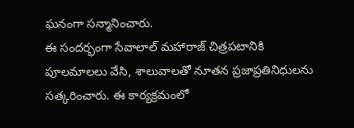ఘనంగా సన్మానించారు.
ఈ సందర్భంగా సేవాలాల్ మహారాజ్ చిత్రపటానికి పూలమాలలు వేసి, శాలువాలతో నూతన ప్రజాప్రతినిధులను సత్కరించారు. ఈ కార్యక్రమంలో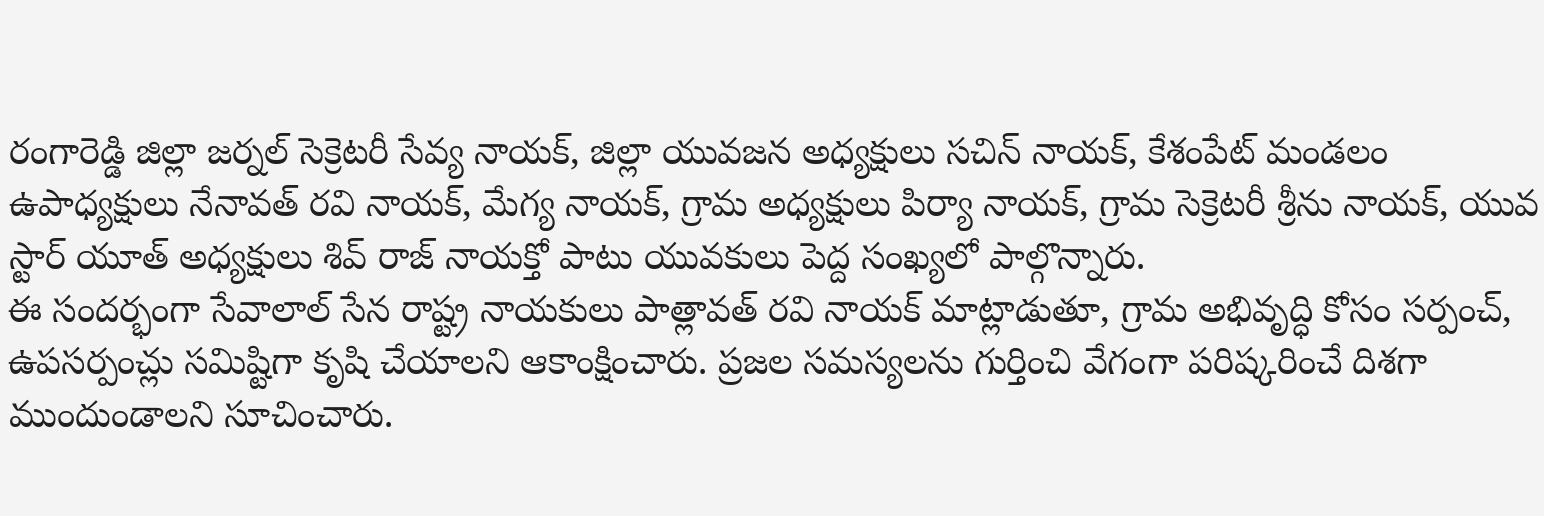రంగారెడ్డి జిల్లా జర్నల్ సెక్రెటరీ సేవ్య నాయక్, జిల్లా యువజన అధ్యక్షులు సచిన్ నాయక్, కేశంపేట్ మండలం ఉపాధ్యక్షులు నేనావత్ రవి నాయక్, మేగ్య నాయక్, గ్రామ అధ్యక్షులు పిర్యా నాయక్, గ్రామ సెక్రెటరీ శ్రీను నాయక్, యువ స్టార్ యూత్ అధ్యక్షులు శివ్ రాజ్ నాయక్తో పాటు యువకులు పెద్ద సంఖ్యలో పాల్గొన్నారు.
ఈ సందర్భంగా సేవాలాల్ సేన రాష్ట్ర నాయకులు పాత్లావత్ రవి నాయక్ మాట్లాడుతూ, గ్రామ అభివృద్ధి కోసం సర్పంచ్, ఉపసర్పంచ్లు సమిష్టిగా కృషి చేయాలని ఆకాంక్షించారు. ప్రజల సమస్యలను గుర్తించి వేగంగా పరిష్కరించే దిశగా ముందుండాలని సూచించారు.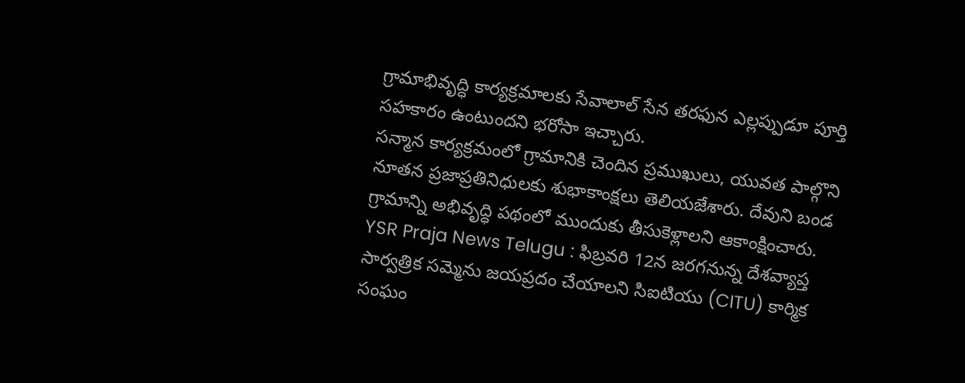గ్రామాభివృద్ధి కార్యక్రమాలకు సేవాలాల్ సేన తరఫున ఎల్లప్పుడూ పూర్తి సహకారం ఉంటుందని భరోసా ఇచ్చారు.
సన్మాన కార్యక్రమంలో గ్రామానికి చెందిన ప్రముఖులు, యువత పాల్గొని నూతన ప్రజాప్రతినిధులకు శుభాకాంక్షలు తెలియజేశారు. దేవుని బండ గ్రామాన్ని అభివృద్ధి పథంలో ముందుకు తీసుకెళ్లాలని ఆకాంక్షించారు.
YSR Praja News Telugu : ఫిబ్రవరి 12న జరగనున్న దేశవ్యాప్త సార్వత్రిక సమ్మెను జయప్రదం చేయాలని సిఐటియు (CITU) కార్మిక సంఘం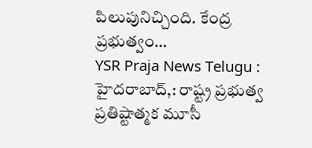పిలుపునిచ్చింది. కేంద్ర ప్రభుత్వం…
YSR Praja News Telugu : హైదరాబాద్,: రాష్ట్ర ప్రభుత్వ ప్రతిష్టాత్మక మూసీ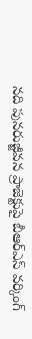నది పునరుజ్జీవన ప్రాజెక్టుపై బీఆర్ఎస్ వర్కింగ్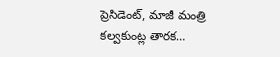ప్రెసిడెంట్, మాజీ మంత్రి కల్వకుంట్ల తారక…